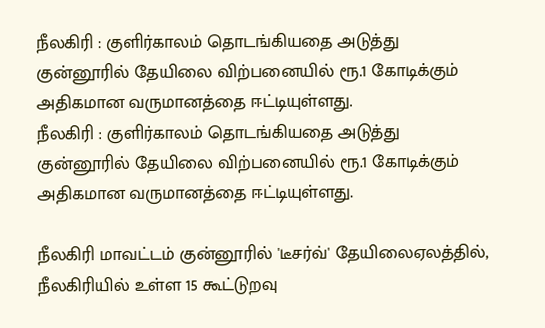நீலகிரி : குளிர்காலம் தொடங்கியதை அடுத்து குன்னூரில் தேயிலை விற்பனையில் ரூ.1 கோடிக்கும் அதிகமான வருமானத்தை ஈட்டியுள்ளது.
நீலகிரி : குளிர்காலம் தொடங்கியதை அடுத்து குன்னூரில் தேயிலை விற்பனையில் ரூ.1 கோடிக்கும் அதிகமான வருமானத்தை ஈட்டியுள்ளது.

நீலகிரி மாவட்டம் குன்னூரில் 'டீசர்வ்' தேயிலைஏலத்தில், நீலகிரியில் உள்ள 15 கூட்டுறவு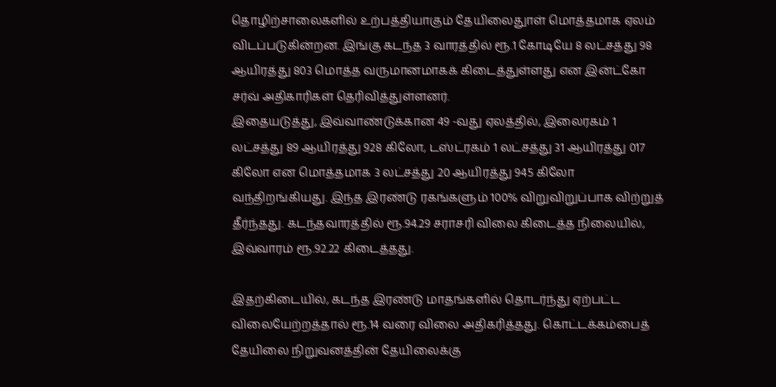தொழிற்சாலைகளில் உற்பத்தியாகும் தேயிலைதுாள் மொத்தமாக ஏலம் விடப்படுகின்றன. இங்கு கடந்த 3 வாரத்தில் ரூ.1 கோடியே 8 லட்சத்து 98 ஆயிரத்து 803 மொத்த வருமானமாகக் கிடைத்துள்ளது என இன்ட்கோ சர்வ் அதிகாரிகள் தெரிவித்துள்ளனர்.
இதையடுத்து, இவ்வாண்டுக்கான 49 -வது ஏலத்தில், இலைரகம் 1 லட்சத்து 89 ஆயிரத்து 928 கிலோ, டஸ்ட்ரகம் 1 லட்சத்து 31 ஆயிரத்து 017 கிலோ என மொத்தமாக 3 லட்சத்து 20 ஆயிரத்து 945 கிலோ வந்திறங்கியது. இந்த இரண்டு ரகங்களும் 100% விறுவிறுப்பாக விற்றுத் தீர்ந்தது. கடந்தவாரத்தில் ரூ.94.29 சராசரி விலை கிடைத்த நிலையில், இவ்வாரம் ரூ.92.22 கிடைத்தது.

இதற்கிடையில், கடந்த இரண்டு மாதங்களில் தொடர்ந்து ஏற்பட்ட விலையேற்றத்தால் ரூ.14 வரை விலை அதிகரித்தது. கொட்டக்கம்பைத் தேயிலை நிறுவனத்தின் தேயிலைக்கு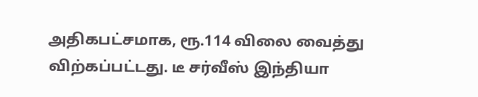அதிகபட்சமாக, ரூ.114 விலை வைத்து விற்கப்பட்டது. டீ சர்வீஸ் இந்தியா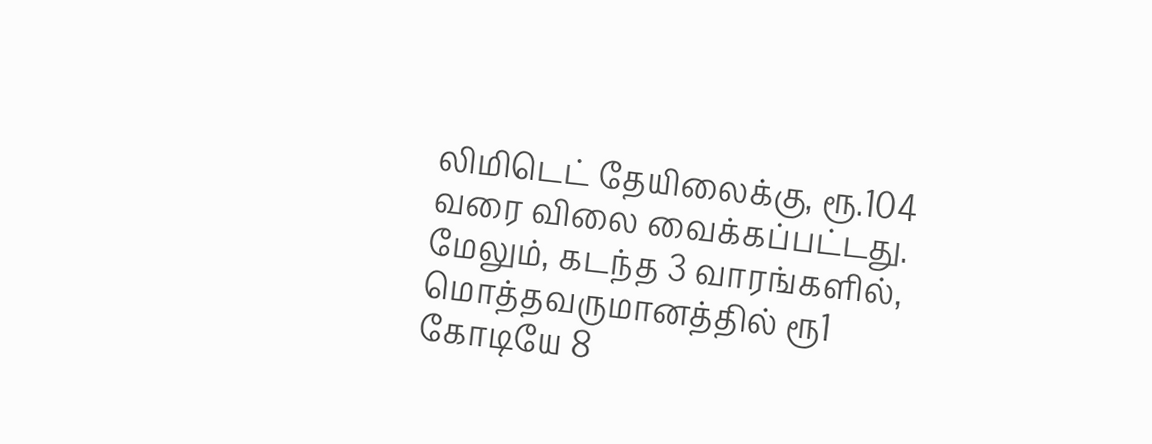லிமிடெட் தேயிலைக்கு, ரூ.104 வரை விலை வைக்கப்பட்டது.
மேலும், கடந்த 3 வாரங்களில், மொத்தவருமானத்தில் ரூ1 கோடியே 8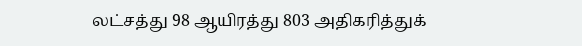லட்சத்து 98 ஆயிரத்து 803 அதிகரித்துக்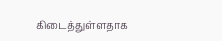கிடைத்துள்ளதாக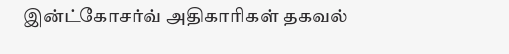இன்ட்கோசர்வ் அதிகாரிகள் தகவல்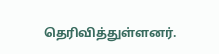தெரிவித்துள்ளனர்.